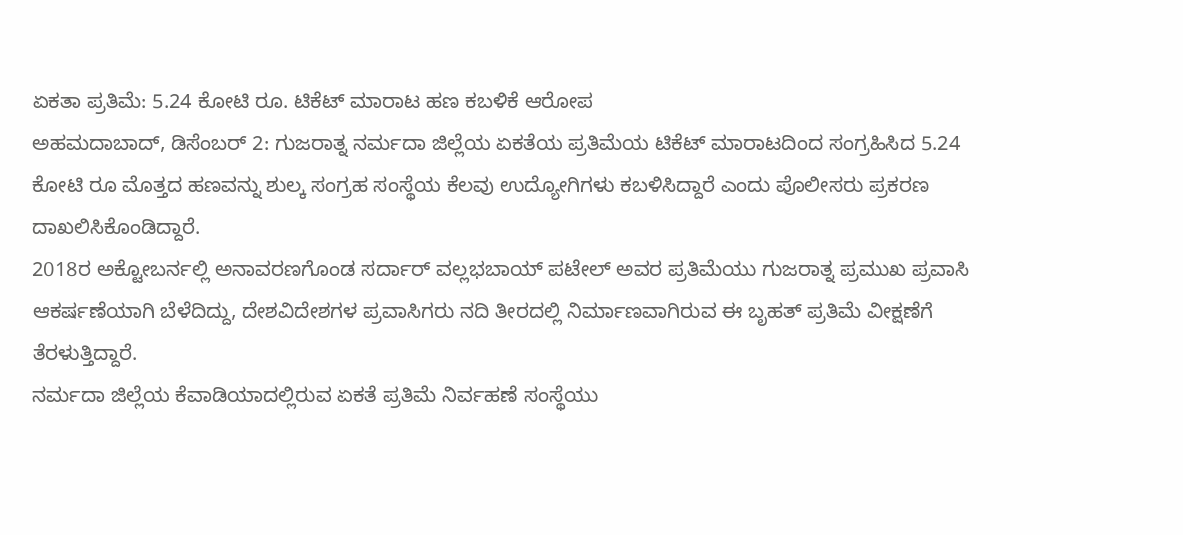ಏಕತಾ ಪ್ರತಿಮೆ: 5.24 ಕೋಟಿ ರೂ. ಟಿಕೆಟ್ ಮಾರಾಟ ಹಣ ಕಬಳಿಕೆ ಆರೋಪ
ಅಹಮದಾಬಾದ್, ಡಿಸೆಂಬರ್ 2: ಗುಜರಾತ್ನ ನರ್ಮದಾ ಜಿಲ್ಲೆಯ ಏಕತೆಯ ಪ್ರತಿಮೆಯ ಟಿಕೆಟ್ ಮಾರಾಟದಿಂದ ಸಂಗ್ರಹಿಸಿದ 5.24 ಕೋಟಿ ರೂ ಮೊತ್ತದ ಹಣವನ್ನು ಶುಲ್ಕ ಸಂಗ್ರಹ ಸಂಸ್ಥೆಯ ಕೆಲವು ಉದ್ಯೋಗಿಗಳು ಕಬಳಿಸಿದ್ದಾರೆ ಎಂದು ಪೊಲೀಸರು ಪ್ರಕರಣ ದಾಖಲಿಸಿಕೊಂಡಿದ್ದಾರೆ.
2018ರ ಅಕ್ಟೋಬರ್ನಲ್ಲಿ ಅನಾವರಣಗೊಂಡ ಸರ್ದಾರ್ ವಲ್ಲಭಬಾಯ್ ಪಟೇಲ್ ಅವರ ಪ್ರತಿಮೆಯು ಗುಜರಾತ್ನ ಪ್ರಮುಖ ಪ್ರವಾಸಿ ಆಕರ್ಷಣೆಯಾಗಿ ಬೆಳೆದಿದ್ದು, ದೇಶವಿದೇಶಗಳ ಪ್ರವಾಸಿಗರು ನದಿ ತೀರದಲ್ಲಿ ನಿರ್ಮಾಣವಾಗಿರುವ ಈ ಬೃಹತ್ ಪ್ರತಿಮೆ ವೀಕ್ಷಣೆಗೆ ತೆರಳುತ್ತಿದ್ದಾರೆ.
ನರ್ಮದಾ ಜಿಲ್ಲೆಯ ಕೆವಾಡಿಯಾದಲ್ಲಿರುವ ಏಕತೆ ಪ್ರತಿಮೆ ನಿರ್ವಹಣೆ ಸಂಸ್ಥೆಯು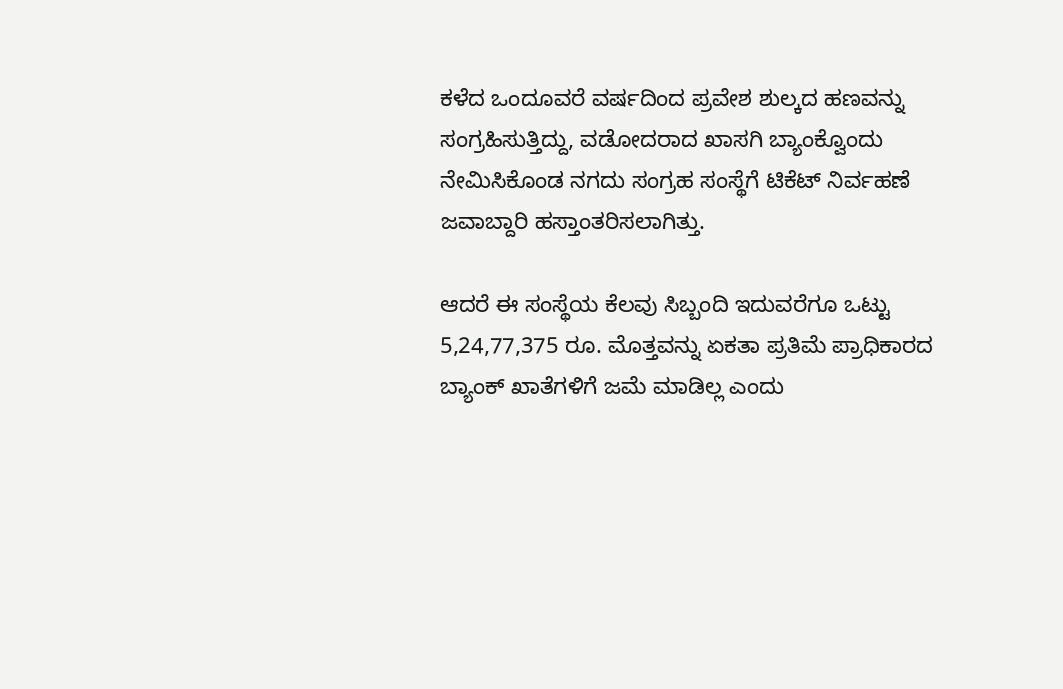ಕಳೆದ ಒಂದೂವರೆ ವರ್ಷದಿಂದ ಪ್ರವೇಶ ಶುಲ್ಕದ ಹಣವನ್ನು ಸಂಗ್ರಹಿಸುತ್ತಿದ್ದು, ವಡೋದರಾದ ಖಾಸಗಿ ಬ್ಯಾಂಕ್ವೊಂದು ನೇಮಿಸಿಕೊಂಡ ನಗದು ಸಂಗ್ರಹ ಸಂಸ್ಥೆಗೆ ಟಿಕೆಟ್ ನಿರ್ವಹಣೆ ಜವಾಬ್ದಾರಿ ಹಸ್ತಾಂತರಿಸಲಾಗಿತ್ತು.

ಆದರೆ ಈ ಸಂಸ್ಥೆಯ ಕೆಲವು ಸಿಬ್ಬಂದಿ ಇದುವರೆಗೂ ಒಟ್ಟು 5,24,77,375 ರೂ. ಮೊತ್ತವನ್ನು ಏಕತಾ ಪ್ರತಿಮೆ ಪ್ರಾಧಿಕಾರದ ಬ್ಯಾಂಕ್ ಖಾತೆಗಳಿಗೆ ಜಮೆ ಮಾಡಿಲ್ಲ ಎಂದು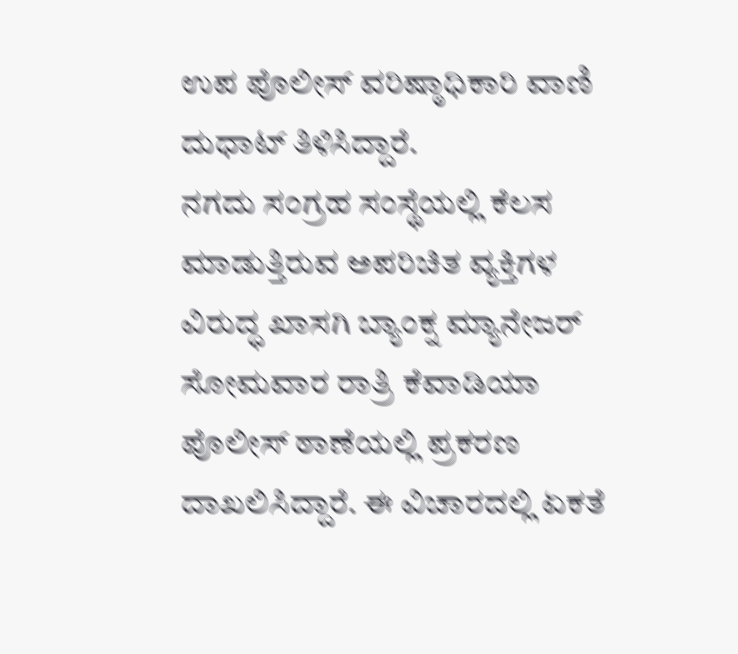ಉಪ ಪೊಲೀಸ್ ವರಿಷ್ಠಾಧಿಕಾರಿ ವಾಣಿ ದುಧಾಟ್ ತಿಳಿಸಿದ್ದಾರೆ.
ನಗದು ಸಂಗ್ರಹ ಸಂಸ್ಥೆಯಲ್ಲಿ ಕೆಲಸ ಮಾಡುತ್ತಿರುವ ಅಪರಿಚಿತ ವ್ಯಕ್ತಿಗಳ ವಿರುದ್ಧ ಖಾಸಗಿ ಬ್ಯಾಂಕ್ನ ಮ್ಯಾನೇಜರ್ ಸೋಮವಾರ ರಾತ್ರಿ ಕೆವಾಡಿಯಾ ಪೊಲೀಸ್ ಠಾಣೆಯಲ್ಲಿ ಪ್ರಕರಣ ದಾಖಲಿಸಿದ್ದಾರೆ. ಈ ವಿಚಾರದಲ್ಲಿ ಏಕತೆ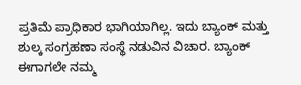ಪ್ರತಿಮೆ ಪ್ರಾಧಿಕಾರ ಭಾಗಿಯಾಗಿಲ್ಲ. ಇದು ಬ್ಯಾಂಕ್ ಮತ್ತು ಶುಲ್ಕ ಸಂಗ್ರಹಣಾ ಸಂಸ್ಥೆ ನಡುವಿನ ವಿಚಾರ. ಬ್ಯಾಂಕ್ ಈಗಾಗಲೇ ನಮ್ಮ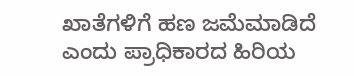ಖಾತೆಗಳಿಗೆ ಹಣ ಜಮೆಮಾಡಿದೆ ಎಂದು ಪ್ರಾಧಿಕಾರದ ಹಿರಿಯ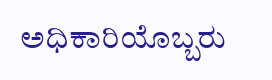ಅಧಿಕಾರಿಯೊಬ್ಬರು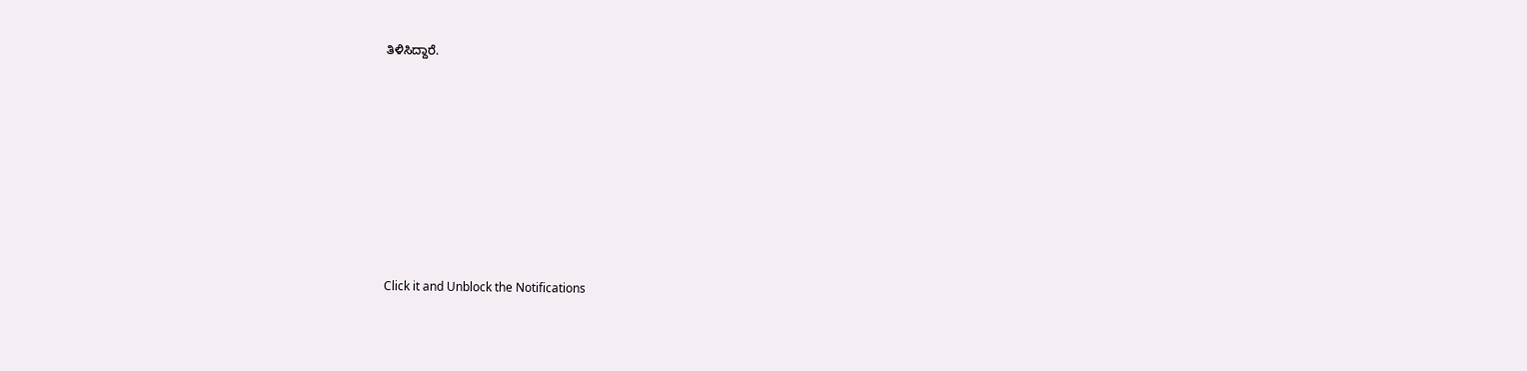ತಿಳಿಸಿದ್ದಾರೆ.












Click it and Unblock the Notifications